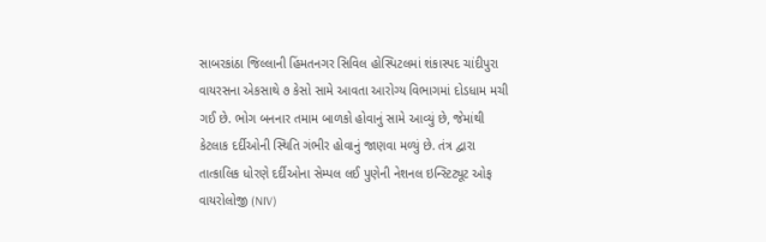સાબરકાંઠા જિલ્લાની હિંમતનગર સિવિલ હોસ્પિટલમાં શંકાસ્પદ ચાંદીપુરા વાયરસના એકસાથે ૭ કેસો સામે આવતા આરોગ્ય વિભાગમાં દોડધામ મચી ગઈ છે. ભોગ બનનાર તમામ બાળકો હોવાનું સામે આવ્યું છે, જેમાંથી કેટલાક દર્દીઓની સ્થિતિ ગંભીર હોવાનું જાણવા મળ્યું છે. તંત્ર દ્વારા તાત્કાલિક ધોરણે દર્દીઓના સેમ્પલ લઈ પુણેની નેશનલ ઇન્સ્ટિટ્યૂટ ઓફ વાયરોલોજી (NIV)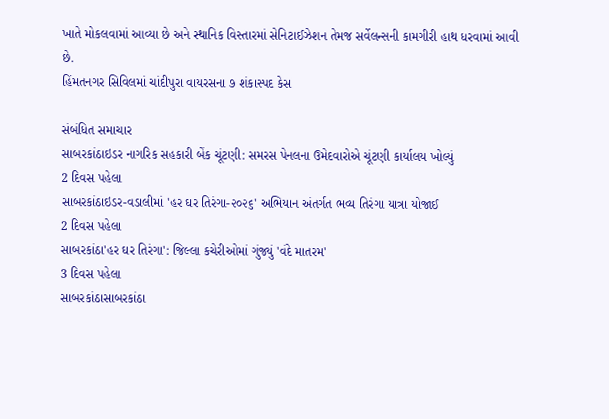ખાતે મોકલવામાં આવ્યા છે અને સ્થાનિક વિસ્તારમાં સેનિટાઈઝેશન તેમજ સર્વેલન્સની કામગીરી હાથ ધરવામાં આવી છે.
હિંમતનગર સિવિલમાં ચાંદીપુરા વાયરસના ૭ શંકાસ્પદ કેસ

સંબંધિત સમાચાર
સાબરકાંઠાઇડર નાગરિક સહકારી બેંક ચૂંટણી: સમરસ પેનલના ઉમેદવારોએ ચૂંટણી કાર્યાલય ખોલ્યું
2 દિવસ પહેલા
સાબરકાંઠાઇડર-વડાલીમાં 'હર ઘર તિરંગા-૨૦૨૬' અભિયાન અંતર્ગત ભવ્ય તિરંગા યાત્રા યોજાઈ
2 દિવસ પહેલા
સાબરકાંઠા'હર ઘર તિરંગા': જિલ્લા કચેરીઓમાં ગુંજ્યું 'વંદે માતરમ'
3 દિવસ પહેલા
સાબરકાંઠાસાબરકાંઠા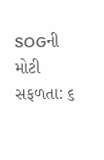SOGની મોટી સફળતા: ૬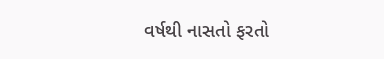વર્ષથી નાસતો ફરતો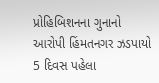પ્રોહિબિશનના ગુનાનો આરોપી હિંમતનગર ઝડપાયો
5 દિવસ પહેલા